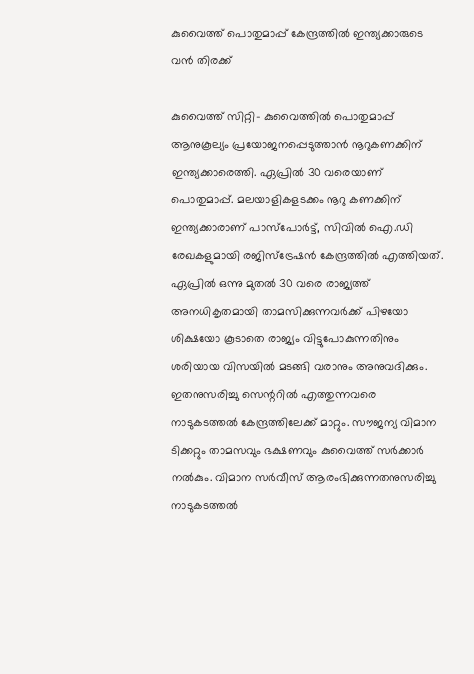കുവൈത്ത് പൊതുമാപ്പ് കേന്ദ്രത്തില്‍ ഇന്ത്യക്കാരുടെ വന്‍ തിരക്ക്

കുവൈത്ത് സിറ്റി- കുവൈത്തില്‍ പൊതുമാപ്പ് ആനുകൂല്യം പ്രയോജനപ്പെടുത്താന്‍ നൂറുകണക്കിന് ഇന്ത്യക്കാരെത്തി. ഏപ്രില്‍ 30 വരെയാണ് പൊതുമാപ്പ്. മലയാളികളടക്കം നൂറു കണക്കിന് ഇന്ത്യക്കാരാണ് പാസ്‌പോര്‍ട്ട്, സിവില്‍ ഐ.ഡി രേഖകളുമായി രജിസ്‌ട്രേഷന്‍ കേന്ദ്രത്തില്‍ എത്തിയത്.
ഏപ്രില്‍ ഒന്നു മുതല്‍ 30 വരെ രാജ്യത്ത് അനധികൃതമായി താമസിക്കുന്നവര്‍ക്ക് പിഴയോ ശിക്ഷയോ കൂടാതെ രാജ്യം വിട്ടുപോകുന്നതിനും ശരിയായ വിസയില്‍ മടങ്ങി വരാനും അനുവദിക്കും. ഇതനുസരിച്ചു സെന്ററില്‍ എത്തുന്നവരെ നാടുകടത്തല്‍ കേന്ദ്രത്തിലേക്ക് മാറ്റും. സൗജന്യ വിമാന ടിക്കറ്റും താമസവും ഭക്ഷണവും കുവൈത്ത് സര്‍ക്കാര്‍ നല്‍കും. വിമാന സര്‍വീസ് ആരംഭിക്കുന്നതനുസരിച്ചു നാടുകടത്തല്‍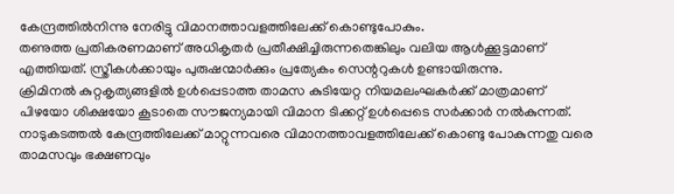കേന്ദ്രത്തില്‍നിന്നു നേരിട്ടു വിമാനത്താവളത്തിലേക്ക് കൊണ്ടുപോകും.
തണുത്ത പ്രതികരണമാണ് അധികൃതര്‍ പ്രതീക്ഷിച്ചിരുന്നതെങ്കിലും വലിയ ആള്‍ക്കൂട്ടമാണ് എത്തിയത്. സ്ത്രീകള്‍ക്കായും പുരുഷന്മാര്‍ക്കും പ്രത്യേകം സെന്ററുകള്‍ ഉണ്ടായിരുന്നു.
ക്രിമിനല്‍ കുറ്റകൃത്യങ്ങളില്‍ ഉള്‍പ്പെടാത്ത താമസ കുടിയേറ്റ നിയമലംഘകര്‍ക്ക് മാത്രമാണ് പിഴയോ ശിക്ഷയോ കൂടാതെ സൗജന്യമായി വിമാന ടിക്കറ്റ് ഉള്‍പ്പെടെ സര്‍ക്കാര്‍ നല്‍കുന്നത്. നാടുകടത്തല്‍ കേന്ദ്രത്തിലേക്ക് മാറ്റുന്നവരെ വിമാനത്താവളത്തിലേക്ക് കൊണ്ടു പോകുന്നതു വരെ താമസവും ഭക്ഷണവും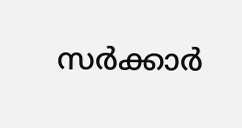സര്‍ക്കാര്‍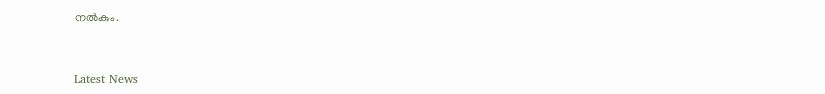നല്‍കും.



Latest News